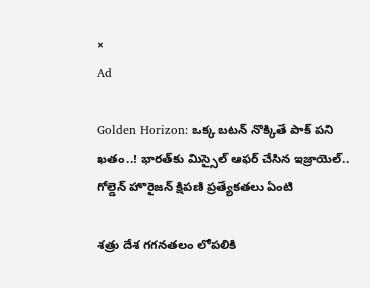×
Ad

Golden Horizon: ఒక్క బటన్ నొక్కితే పాక్‌ పని ఖతం..! భారత్‌కు మిస్సైల్‌ ఆఫర్‌ చేసిన ఇజ్రాయెల్‌.. గోల్డెన్ హొరైజన్‌ క్షిపణి ప్రత్యేకతలు ఏంటి

శత్రు దేశ గగనతలం లోపలికి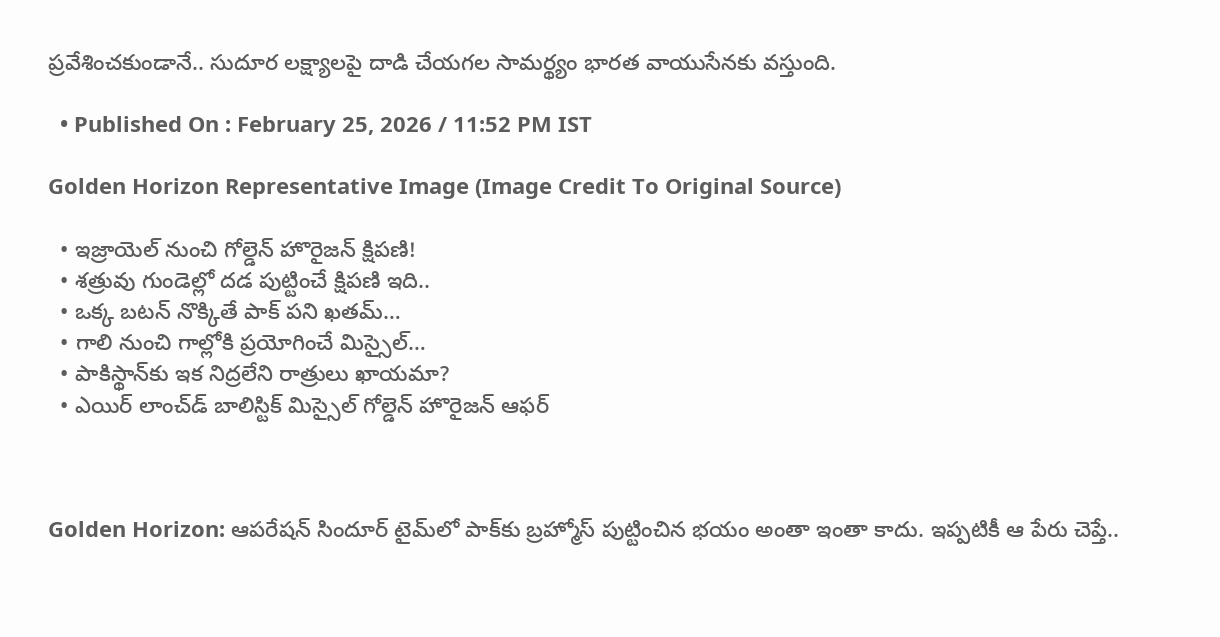ప్రవేశించకుండానే.. సుదూర లక్ష్యాలపై దాడి చేయగల సామర్థ్యం భారత వాయుసేనకు వస్తుంది.

  • Published On : February 25, 2026 / 11:52 PM IST

Golden Horizon Representative Image (Image Credit To Original Source)

  • ఇజ్రాయెల్ నుంచి గోల్డెన్ హొరైజన్ క్షిపణి!
  • శత్రువు గుండెల్లో దడ పుట్టించే క్షిపణి ఇది..
  • ఒక్క బటన్ నొక్కితే పాక్‌ పని ఖతమ్‌…
  • గాలి నుంచి గాల్లోకి ప్రయోగించే మిస్సైల్‌…
  • పాకిస్థాన్‌కు ఇక నిద్రలేని రాత్రులు ఖాయమా?
  • ఎయిర్ లాంచ్‌డ్ బాలిస్టిక్ మిస్సైల్‌ గోల్డెన్ హొరైజన్‌ ఆఫర్‌



Golden Horizon: ఆపరేషన్ సిందూర్ టైమ్‌లో పాక్‌కు బ్రహ్మోస్ పుట్టించిన భయం అంతా ఇంతా కాదు. ఇప్పటికీ ఆ పేరు చెప్తే..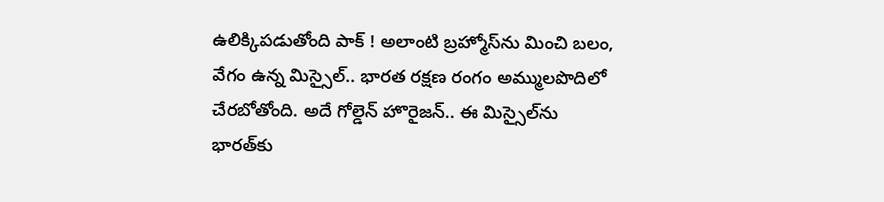ఉలిక్కిపడుతోంది పాక్‌ ! అలాంటి బ్రహ్మోస్‌ను మించి బలం, వేగం ఉన్న మిస్సైల్‌.. భారత రక్షణ రంగం అమ్ములపొదిలో చేరబోతోంది. అదే గోల్డెన్ హొరైజన్‌.. ఈ మిస్సైల్‌ను భారత్‌కు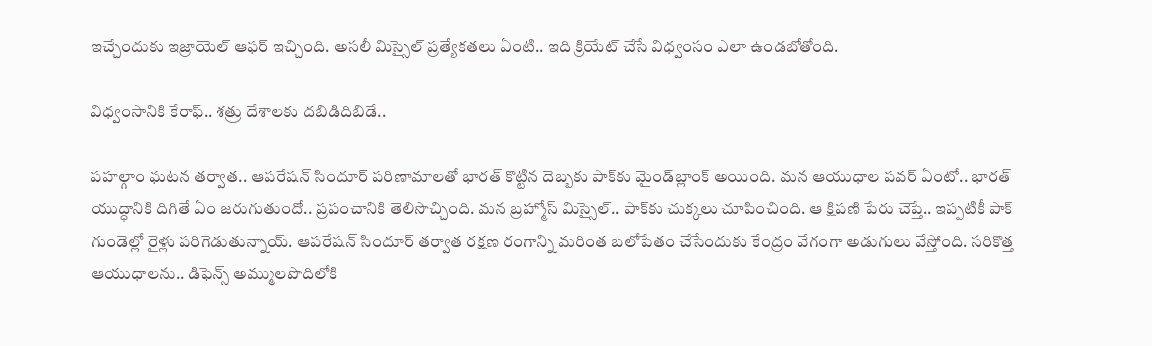ఇచ్చేందుకు ఇజ్రాయెల్‌ ఆఫర్‌ ఇచ్చింది. అసలీ మిస్సైల్ ప్రత్యేకతలు ఏంటి.. ఇది క్రియేట్ చేసే విధ్వంసం ఎలా ఉండబోతోంది.

విధ్వంసానికి కేరాఫ్‌.. శత్రు దేశాలకు దబిడిదిబిడే..

పహల్గాం ఘటన తర్వాత.. ఆపరేషన్‌ సిందూర్‌ పరిణామాలతో భారత్ కొట్టిన దెబ్బకు పాక్‌కు మైండ్‌బ్లాంక్ అయింది. మన ఆయుధాల పవర్ ఏంటో.. భారత్‌ యుద్ధానికి దిగితే ఏం జరుగుతుందో.. ప్రపంచానికి తెలిసొచ్చింది. మన బ్రహ్మోస్‌ మిస్సైల్‌.. పాక్‌కు చుక్కలు చూపించింది. ఆ క్షిపణి పేరు చెప్తే.. ఇప్పటికీ పాక్‌ గుండెల్లో రైళ్లు పరిగెడుతున్నాయ్‌. ఆపరేషన్ సిందూర్ తర్వాత రక్షణ రంగాన్ని మరింత బలోపేతం చేసేందుకు కేంద్రం వేగంగా అడుగులు వేస్తోంది. సరికొత్త ఆయుధాలను.. డిఫెన్స్ అమ్ములపొదిలోకి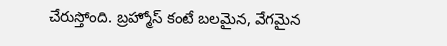చేరుస్తోంది. బ్రహ్మోస్ కంటే బలమైన, వేగమైన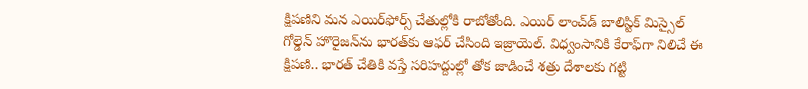క్షిపణిని మన ఎయిర్‌ఫోర్స్‌ చేతుల్లోకి రాబోతోంది. ఎయిర్ లాంచ్‌డ్‌ బాలిస్టిక్ మిస్సైల్‌ గోల్డెన్ హొరైజన్‌ను భారత్‌కు ఆఫర్ చేసింది ఇజ్రాయెల్‌. విధ్వంసానికి కేరాఫ్‌గా నిలిచే ఈ క్షిపణి.. భారత్ చేతికి వస్తే సరిహద్దుల్లో తోక జాడించే శత్రు దేశాలకు గట్టి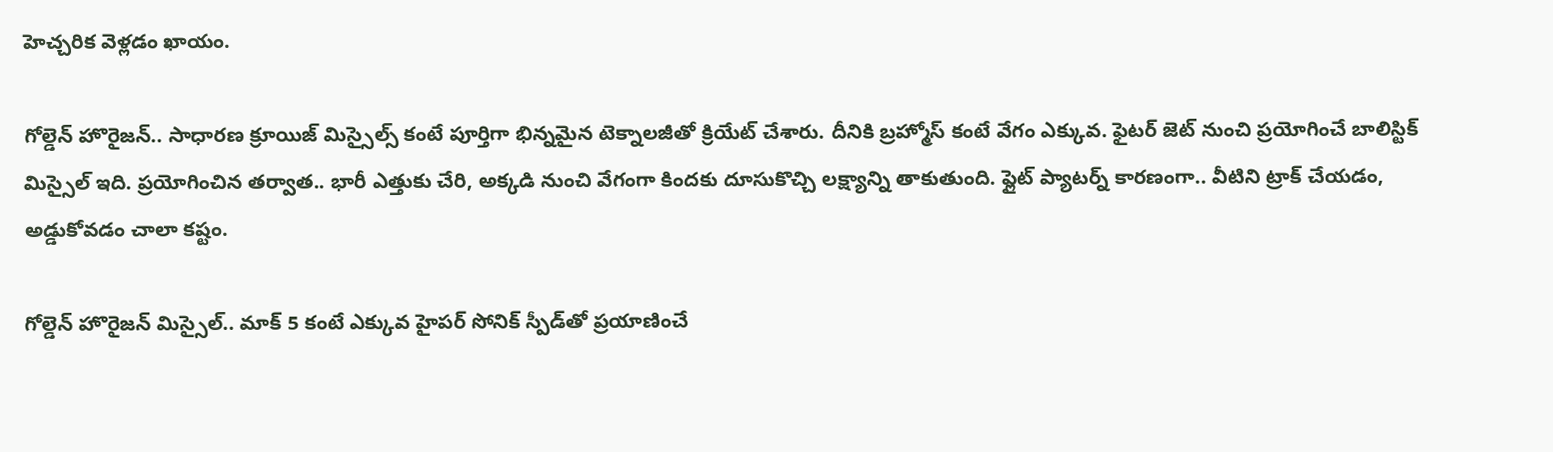హెచ్చరిక వెళ్లడం ఖాయం.

గోల్డెన్ హొరైజన్.. సాధారణ క్రూయిజ్ మిస్సైల్స్ కంటే పూర్తిగా భిన్నమైన టెక్నాలజీతో క్రియేట్ చేశారు. దీనికి బ్రహ్మోస్ కంటే వేగం ఎక్కువ. ఫైటర్ జెట్ నుంచి ప్రయోగించే బాలిస్టిక్ మిస్సైల్ ఇది. ప్రయోగించిన తర్వాత.. భారీ ఎత్తుకు చేరి, అక్కడి నుంచి వేగంగా కిందకు దూసుకొచ్చి లక్ష్యాన్ని తాకుతుంది. ఫ్లైట్ ప్యాటర్న్ కారణంగా.. వీటిని ట్రాక్‌ చేయడం, అడ్డుకోవడం చాలా కష్టం.

గోల్డెన్ హొరైజన్ మిస్సైల్‌.. మాక్‌ 5 కంటే ఎక్కువ హైపర్ సోనిక్ స్పీడ్‌తో ప్రయాణించే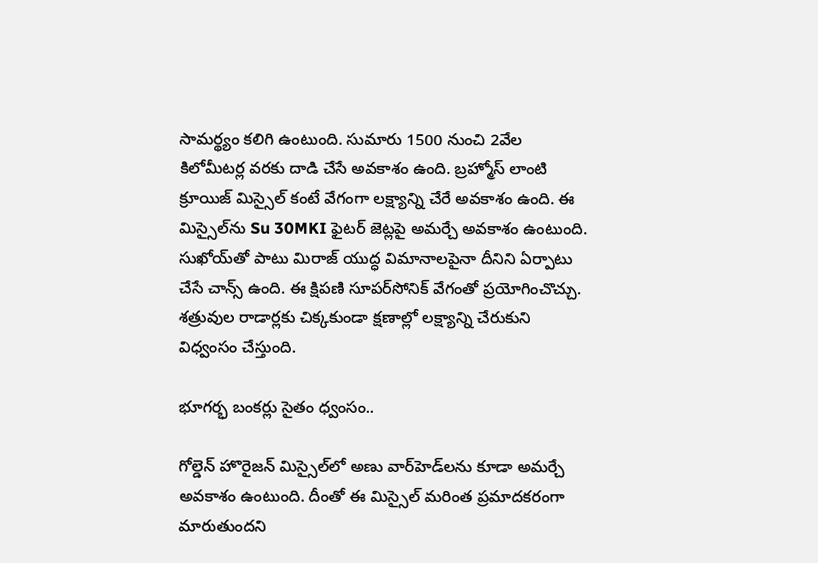సామర్థ్యం కలిగి ఉంటుంది. సుమారు 1500 నుంచి 2వేల కిలోమీటర్ల వరకు దాడి చేసే అవకాశం ఉంది. బ్రహ్మోస్‌ లాంటి క్రూయిజ్ మిస్సైల్ కంటే వేగంగా లక్ష్యాన్ని చేరే అవకాశం ఉంది. ఈ మిస్సైల్‌ను Su 30MKI ఫైటర్ జెట్లపై అమర్చే అవకాశం ఉంటుంది. సుఖోయ్‌తో పాటు మిరాజ్ యుద్ధ విమానాలపైనా దీనిని ఏర్పాటు చేసే చాన్స్ ఉంది. ఈ క్షిపణి సూపర్‌సోనిక్ వేగంతో ప్రయోగించొచ్చు. శత్రువుల రాడార్లకు చిక్కకుండా క్షణాల్లో లక్ష్యాన్ని చేరుకుని విధ్వంసం చేస్తుంది.

భూగర్భ బంకర్లు సైతం ధ్వంసం..

గోల్డెన్ హొరైజన్‌ మిస్సైల్‌లో అణు వార్‌హెడ్‌లను కూడా అమర్చే అవకాశం ఉంటుంది. దీంతో ఈ మిస్సైల్ మరింత ప్రమాదకరంగా మారుతుందని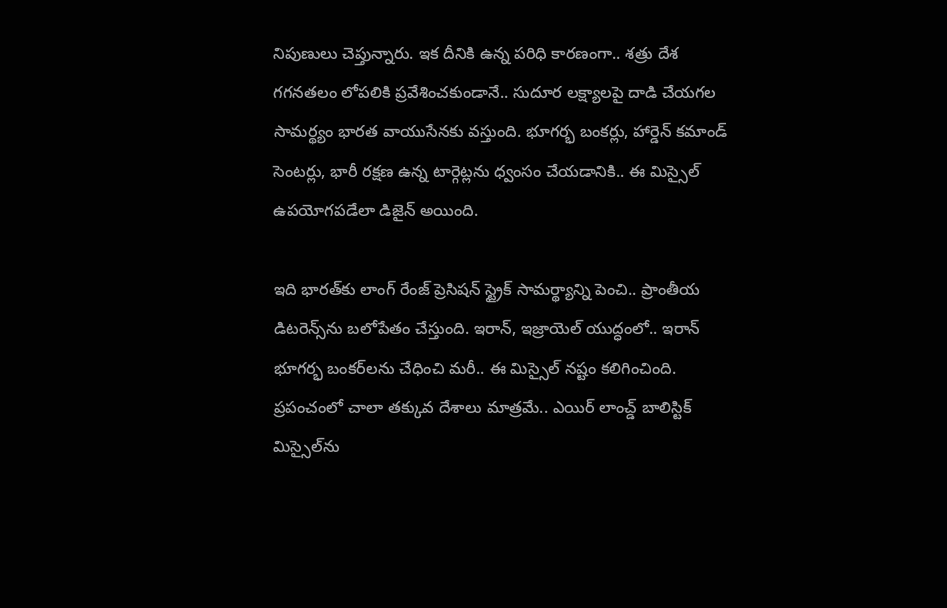నిపుణులు చెప్తున్నారు. ఇక దీనికి ఉన్న పరిధి కారణంగా.. శత్రు దేశ గగనతలం లోపలికి ప్రవేశించకుండానే.. సుదూర లక్ష్యాలపై దాడి చేయగల సామర్థ్యం భారత వాయుసేనకు వస్తుంది. భూగర్భ బంకర్లు, హార్డెన్ కమాండ్ సెంటర్లు, భారీ రక్షణ ఉన్న టార్గెట్లను ధ్వంసం చేయడానికి.. ఈ మిస్సైల్ ఉపయోగపడేలా డిజైన్ అయింది.

ఇది భారత్‌కు లాంగ్ రేంజ్ ప్రెసిషన్ స్ట్రైక్ సామర్థ్యాన్ని పెంచి.. ప్రాంతీయ డిటరెన్స్‌ను బలోపేతం చేస్తుంది. ఇరాన్, ఇజ్రాయెల్ యుద్ధంలో.. ఇరాన్ భూగర్భ బంకర్‌లను చేధించి మరీ.. ఈ మిస్సైల్ నష్టం కలిగించింది. ప్రపంచంలో చాలా తక్కువ దేశాలు మాత్రమే.. ఎయిర్ లాంచ్డ్‌ బాలిస్టిక్‌ మిస్సైల్‌ను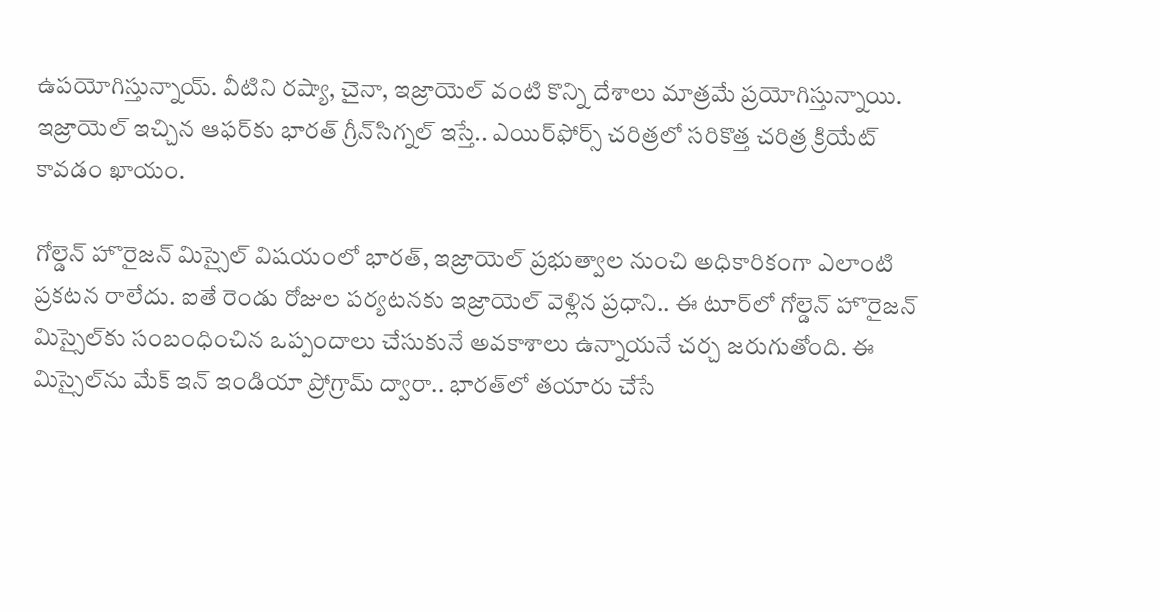ఉపయోగిస్తున్నాయ్‌. వీటిని రష్యా, చైనా, ఇజ్రాయెల్ వంటి కొన్ని దేశాలు మాత్రమే ప్రయోగిస్తున్నాయి. ఇజ్రాయెల్ ఇచ్చిన ఆఫర్‌కు భారత్ గ్రీన్‌సిగ్నల్ ఇస్తే.. ఎయిర్‌ఫోర్స్ చరిత్రలో సరికొత్త చరిత్ర క్రియేట్ కావడం ఖాయం.

గోల్డెన్ హొరైజన్‌ మిస్సైల్‌ విషయంలో భారత్, ఇజ్రాయెల్ ప్రభుత్వాల నుంచి అధికారికంగా ఎలాంటి ప్రకటన రాలేదు. ఐతే రెండు రోజుల పర్యటనకు ఇజ్రాయెల్ వెళ్లిన ప్రధాని.. ఈ టూర్‌లో గోల్డెన్ హొరైజన్‌ మిస్సైల్‌కు సంబంధించిన ఒప్పందాలు చేసుకునే అవకాశాలు ఉన్నాయనే చర్చ జరుగుతోంది. ఈ మిస్సైల్‌ను మేక్ ఇన్ ఇండియా ప్రోగ్రామ్ ద్వారా.. భారత్‌లో తయారు చేసే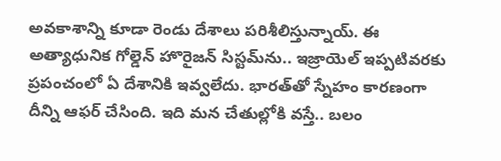అవకాశాన్ని కూడా రెండు దేశాలు పరిశీలిస్తున్నాయ్‌. ఈ అత్యాధునిక గోల్డెన్ హొరైజన్ సిస్టమ్‌ను.. ఇజ్రాయెల్ ఇప్పటివరకు ప్రపంచంలో ఏ దేశానికి ఇవ్వలేదు. భారత్‌తో స్నేహం కారణంగా దీన్ని ఆఫర్ చేసింది. ఇది మన చేతుల్లోకి వస్తే.. బలం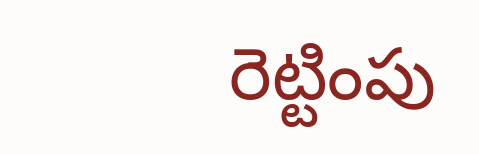రెట్టింపు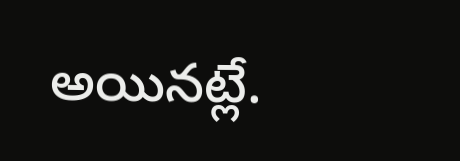అయినట్లే.